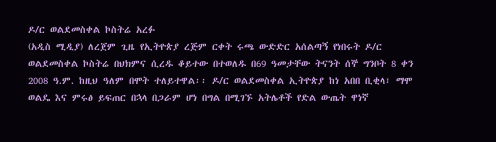ዶ/ር ወልደመስቀል ኮስትሬ አረፉ
(አዲስ ሚዲያ) ለረጀም ጊዜ የኢትዮጵያ ረጅም ርቀት ሩጫ ውድድር አሰልጣኝ የነበሩት ዶ/ር ወልደመስቀል ኮስትሬ በህክምና ሲረዱ ቆይተው በተወለዱ በ69 ዓመታቸው ትናንት ሰኞ ግንቦት 8 ቀን 2008 ዓ.ም. ከዚህ ዓለም በሞት ተለይተዋል፡፡ ዶ/ር ወልደመስቀል ኢትዮጵያ ከነ አበበ ቢቂላ፣ ማሞ ወልዴ እና ምሩፅ ይፍጠር በኋላ በጋራም ሆነ በግል በሚገኙ አትሌቶች የድል ውጤት ዋነኛ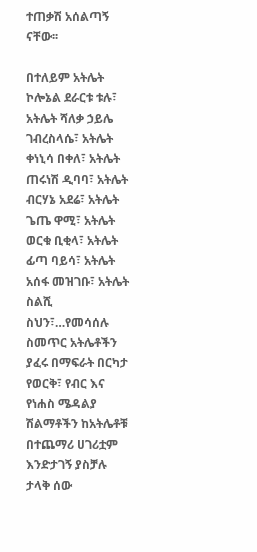ተጠቃሽ አሰልጣኝ ናቸው፡፡

በተለይም አትሌት ኮሎኔል ደራርቱ ቱሉ፣ አትሌት ሻለቃ ኃይሌ ገብረስላሴ፣ አትሌት ቀነኒሳ በቀለ፣ አትሌት ጠሩነሽ ዲባባ፣ አትሌት ብርሃኔ አደሬ፣ አትሌት ጌጤ ዋሚ፣ አትሌት ወርቁ ቢቂላ፣ አትሌት ፊጣ ባይሳ፣ አትሌት አሰፋ መዝገቡ፣ አትሌት ስልሺ ስህን፣…የመሳሰሉ ስመጥር አትሌቶችን ያፈሩ በማፍራት በርካታ የወርቅ፣ የብር እና የነሐስ ሜዳልያ ሽልማቶችን ከአትሌቶቹ በተጨማሪ ሀገሪቷም እንድታገኝ ያስቻሉ ታላቅ ሰው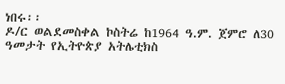ነበሩ፡፡
ዶ/ር ወልደመስቀል ኮስትሬ ከ1964 ዓ.ም. ጀምሮ ለ30 ዓመታት የኢትዮጵያ አትሌቲክስ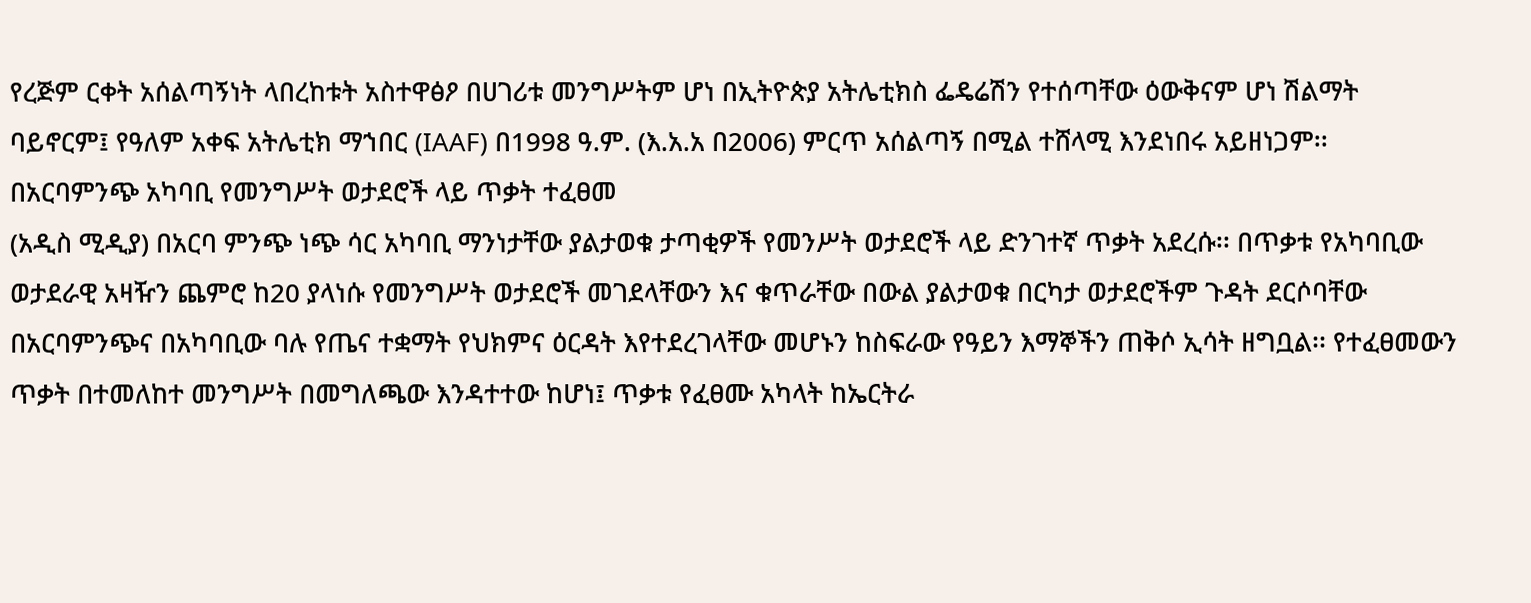የረጅም ርቀት አሰልጣኝነት ላበረከቱት አስተዋፅዖ በሀገሪቱ መንግሥትም ሆነ በኢትዮጵያ አትሌቲክስ ፌዴሬሽን የተሰጣቸው ዕውቅናም ሆነ ሽልማት ባይኖርም፤ የዓለም አቀፍ አትሌቲክ ማኀበር (IAAF) በ1998 ዓ.ም. (እ.አ.አ በ2006) ምርጥ አሰልጣኝ በሚል ተሸላሚ እንደነበሩ አይዘነጋም፡፡
በአርባምንጭ አካባቢ የመንግሥት ወታደሮች ላይ ጥቃት ተፈፀመ
(አዲስ ሚዲያ) በአርባ ምንጭ ነጭ ሳር አካባቢ ማንነታቸው ያልታወቁ ታጣቂዎች የመንሥት ወታደሮች ላይ ድንገተኛ ጥቃት አደረሱ፡፡ በጥቃቱ የአካባቢው ወታደራዊ አዛዥን ጨምሮ ከ20 ያላነሱ የመንግሥት ወታደሮች መገደላቸውን እና ቁጥራቸው በውል ያልታወቁ በርካታ ወታደሮችም ጉዳት ደርሶባቸው በአርባምንጭና በአካባቢው ባሉ የጤና ተቋማት የህክምና ዕርዳት እየተደረገላቸው መሆኑን ከስፍራው የዓይን እማኞችን ጠቅሶ ኢሳት ዘግቧል፡፡ የተፈፀመውን ጥቃት በተመለከተ መንግሥት በመግለጫው እንዳተተው ከሆነ፤ ጥቃቱ የፈፀሙ አካላት ከኤርትራ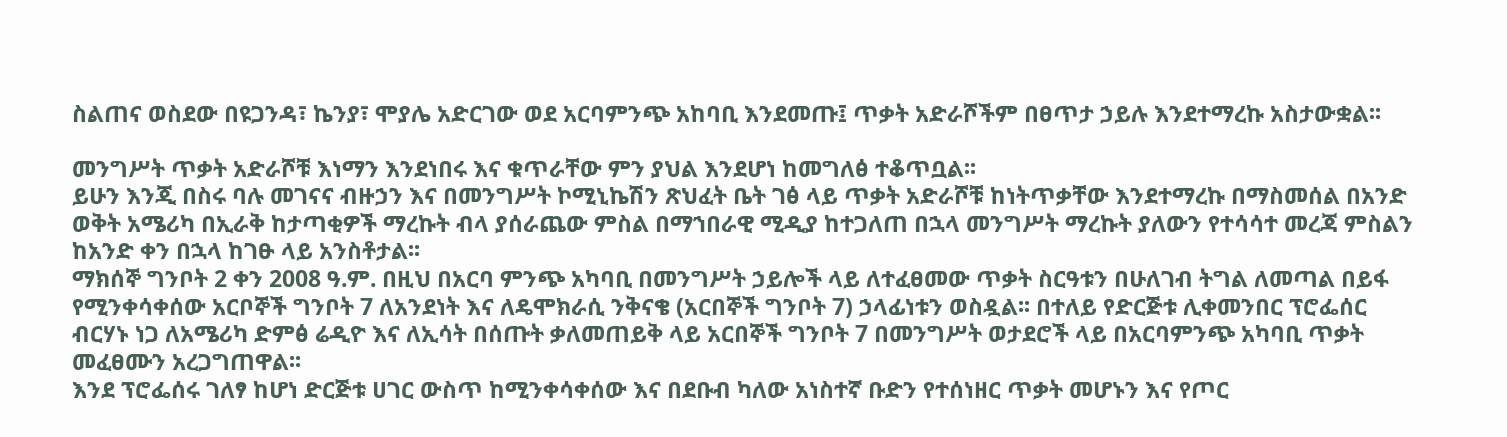ስልጠና ወስደው በዩጋንዳ፣ ኬንያ፣ ሞያሌ አድርገው ወደ አርባምንጭ አከባቢ እንደመጡ፤ ጥቃት አድራሾችም በፀጥታ ኃይሉ እንደተማረኩ አስታውቋል፡፡

መንግሥት ጥቃት አድራሾቹ እነማን እንደነበሩ እና ቁጥራቸው ምን ያህል እንደሆነ ከመግለፅ ተቆጥቧል፡፡
ይሁን እንጂ በስሩ ባሉ መገናና ብዙኃን እና በመንግሥት ኮሚኒኬሽን ጽህፈት ቤት ገፅ ላይ ጥቃት አድራሾቹ ከነትጥቃቸው እንደተማረኩ በማስመሰል በአንድ ወቅት አሜሪካ በኢራቅ ከታጣቂዎች ማረኩት ብላ ያሰራጨው ምስል በማኀበራዊ ሚዲያ ከተጋለጠ በኋላ መንግሥት ማረኩት ያለውን የተሳሳተ መረጃ ምስልን ከአንድ ቀን በኋላ ከገፁ ላይ አንስቶታል፡፡
ማክሰኞ ግንቦት 2 ቀን 2008 ዓ.ም. በዚህ በአርባ ምንጭ አካባቢ በመንግሥት ኃይሎች ላይ ለተፈፀመው ጥቃት ስርዓቱን በሁለገብ ትግል ለመጣል በይፋ የሚንቀሳቀሰው አርቦኞች ግንቦት 7 ለአንደነት እና ለዴሞክራሲ ንቅናቄ (አርበኞች ግንቦት 7) ኃላፊነቱን ወስዷል፡፡ በተለይ የድርጅቱ ሊቀመንበር ፕሮፌሰር ብርሃኑ ነጋ ለአሜሪካ ድምፅ ሬዲዮ እና ለኢሳት በሰጡት ቃለመጠይቅ ላይ አርበኞች ግንቦት 7 በመንግሥት ወታደሮች ላይ በአርባምንጭ አካባቢ ጥቃት መፈፀሙን አረጋግጠዋል፡፡
እንደ ፕሮፌሰሩ ገለፃ ከሆነ ድርጅቱ ሀገር ውስጥ ከሚንቀሳቀሰው እና በደቡብ ካለው አነስተኛ ቡድን የተሰነዘር ጥቃት መሆኑን እና የጦር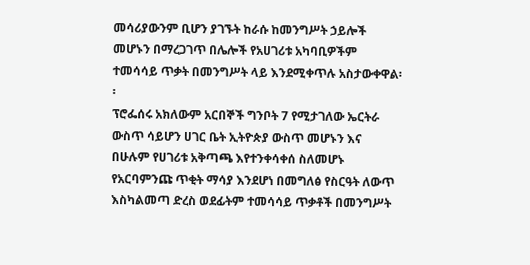መሳሪያውንም ቢሆን ያገኙት ከራሱ ከመንግሥት ኃይሎች መሆኑን በማረጋገጥ በሌሎች የአሀገሪቱ አካባቢዎችም ተመሳሳይ ጥቃት በመንግሥት ላይ እንደሚቀጥሉ አስታውቀዋል፡፡
ፕሮፌሰሩ አክለውም አርበኞች ግንቦት 7 የሚታገለው ኤርትራ ውስጥ ሳይሆን ሀገር ቤት ኢትዮጵያ ውስጥ መሆኑን እና በሁሉም የሀገሪቱ አቅጣጫ እየተንቀሳቀሰ ስለመሆኑ የአርባምንጩ ጥቂት ማሳያ እንደሆነ በመግለፅ የስርዓት ለውጥ እስካልመጣ ድረስ ወደፊትም ተመሳሳይ ጥቃቶች በመንግሥት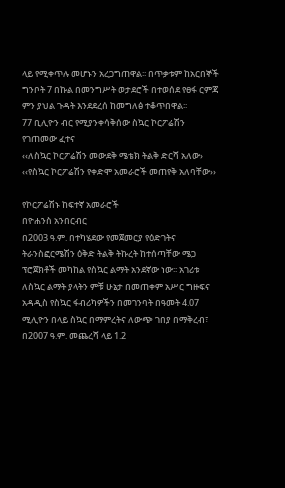ላይ የሚቀጥሉ መሆኑን አረጋግጠዋል፡፡ በጥቃቱም ከአርበኞች ግንቦት 7 በኩል በመንግሥት ወታደሮች በተወሰደ የፀፋ ርምጃ ምን ያህል ጉዳት እንደደረሰ ከመግለፅ ተቆጥበዋል፡፡
77 ቢሊዮን ብር የሚያንቀሳቅሰው ስኳር ኮርፖሬሽን የገጠመው ፈተና
‹‹ለስኳር ኮርፖሬሽን መውደቅ ሜቴክ ትልቅ ድርሻ አለው› ‹‹የስኳር ኮርፖሬሽን የቀድሞ አመራሮች መጠየቅ አለባቸው››

የኮርፖሬሽኑ ከፍተኛ አመራሮች
በዮሐንስ አንበርብር
በ2003 ዓ.ም. በተካሄደው የመጀመርያ የዕድገትና ትራንስፎርሜሽን ዕቅድ ትልቅ ትኩረት ከተሰጣቸው ሜጋ ፕሮጀክቶች መካከል የስኳር ልማት አንደኛው ነው፡፡ አገሪቱ ለስኳር ልማት ያላትን ምቹ ሁኔታ በመጠቀም አሥር ግዙፍና አዳዲስ የስኳር ፋብሪካዎችን በመገንባት በዓመት 4.07 ሚሊዮን በላይ ስኳር በማምረትና ለውጭ ገበያ በማቅረብ፣ በ2007 ዓ.ም. መጨረሻ ላይ 1.2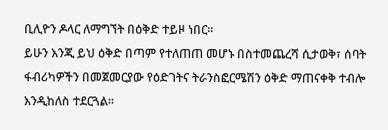ቢሊዮን ዶላር ለማግኘት በዕቅድ ተይዞ ነበር፡፡
ይሁን እንጂ ይህ ዕቅድ በጣም የተለጠጠ መሆኑ በስተመጨረሻ ሲታወቅ፣ ሰባት ፋብሪካዎችን በመጀመርያው የዕድገትና ትራንስፎርሜሽን ዕቅድ ማጠናቀቅ ተብሎ እንዲከለስ ተደርጓል፡፡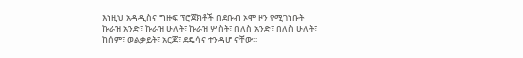እነዚህ አዳዲስና ግዙፍ ፕሮጀክቶች በደቡብ ኦሞ ዞን የሚገነቡት ኩራዝ አንድ፣ ኩራዝ ሁለት፣ ኩራዝ ሦስት፣ በለስ አንድ፣ በለስ ሁለት፣ ከሰም፣ ወልቃይት፣ አርጆ፣ ደዴሳና ተንዳሆ ናቸው፡፡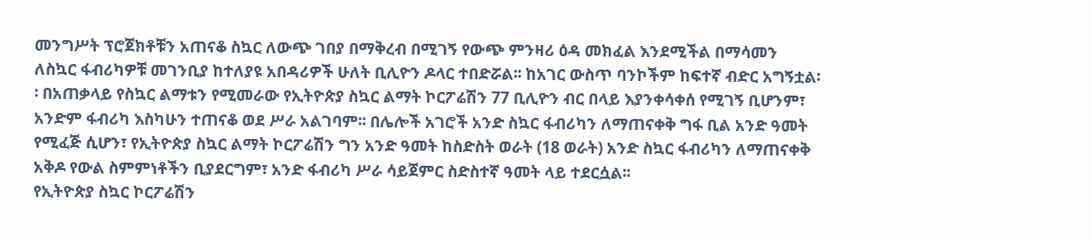መንግሥት ፕሮጀክቶቹን አጠናቆ ስኳር ለውጭ ገበያ በማቅረብ በሚገኝ የውጭ ምንዛሪ ዕዳ መክፈል እንደሚችል በማሳመን ለስኳር ፋብሪካዎቹ መገንቢያ ከተለያዩ አበዳሪዎች ሁለት ቢሊዮን ዶላር ተበድሯል፡፡ ከአገር ውስጥ ባንኮችም ከፍተኛ ብድር አግኝቷል፡፡ በአጠቃላይ የስኳር ልማቱን የሚመራው የኢትዮጵያ ስኳር ልማት ኮርፖሬሽን 77 ቢሊዮን ብር በላይ እያንቀሳቀሰ የሚገኝ ቢሆንም፣ አንድም ፋብሪካ እስካሁን ተጠናቆ ወደ ሥራ አልገባም፡፡ በሌሎች አገሮች አንድ ስኳር ፋብሪካን ለማጠናቀቅ ግፋ ቢል አንድ ዓመት የሚፈጅ ሲሆን፣ የኢትዮጵያ ስኳር ልማት ኮርፖሬሽን ግን አንድ ዓመት ከስድስት ወራት (18 ወራት) አንድ ስኳር ፋብሪካን ለማጠናቀቅ አቅዶ የውል ስምምነቶችን ቢያደርግም፣ አንድ ፋብሪካ ሥራ ሳይጀምር ስድስተኛ ዓመት ላይ ተደርሷል፡፡
የኢትዮጵያ ስኳር ኮርፖሬሽን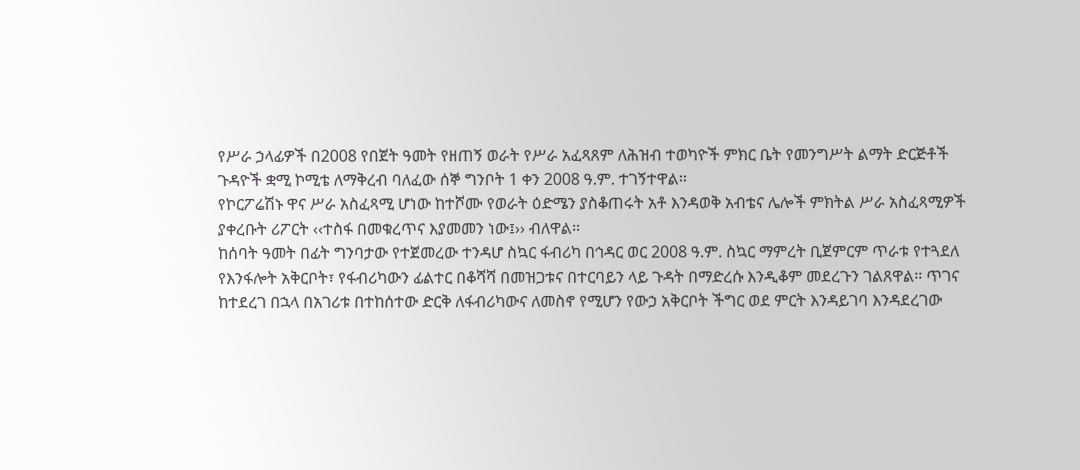የሥራ ኃላፊዎች በ2008 የበጀት ዓመት የዘጠኝ ወራት የሥራ አፈጻጸም ለሕዝብ ተወካዮች ምክር ቤት የመንግሥት ልማት ድርጅቶች ጉዳዮች ቋሚ ኮሚቴ ለማቅረብ ባለፈው ሰኞ ግንቦት 1 ቀን 2008 ዓ.ም. ተገኝተዋል፡፡
የኮርፖሬሽኑ ዋና ሥራ አስፈጻሚ ሆነው ከተሾሙ የወራት ዕድሜን ያስቆጠሩት አቶ እንዳወቅ አብቴና ሌሎች ምክትል ሥራ አስፈጻሚዎች ያቀረቡት ሪፖርት ‹‹ተስፋ በመቁረጥና እያመመን ነው፤›› ብለዋል፡፡
ከሰባት ዓመት በፊት ግንባታው የተጀመረው ተንዳሆ ስኳር ፋብሪካ በኅዳር ወር 2008 ዓ.ም. ስኳር ማምረት ቢጀምርም ጥራቱ የተጓደለ የእንፋሎት አቅርቦት፣ የፋብሪካውን ፊልተር በቆሻሻ በመዝጋቱና በተርባይን ላይ ጉዳት በማድረሱ እንዲቆም መደረጉን ገልጸዋል፡፡ ጥገና ከተደረገ በኋላ በአገሪቱ በተከሰተው ድርቅ ለፋብሪካውና ለመስኖ የሚሆን የውኃ አቅርቦት ችግር ወደ ምርት እንዳይገባ እንዳደረገው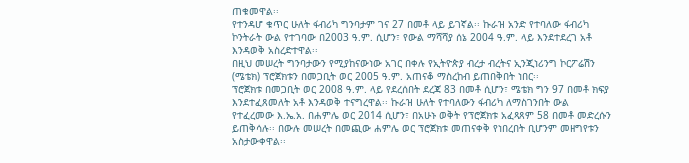ጠቁመዋል፡፡
የተንዳሆ ቁጥር ሁለት ፋብሪካ ግንባታም ገና 27 በመቶ ላይ ይገኛል፡፡ ኩራዝ አንድ የተባለው ፋብሪካ ኮንትራት ውል የተገባው በ2003 ዓ.ም. ሲሆን፣ የውል ማሻሻያ ሰኔ 2004 ዓ.ም. ላይ እንደተደረገ አቶ እንዳወቅ አስረድተዋል፡፡
በዚህ መሠረት ግንባታውን የሚያከናውነው አገር በቀሉ የኢትዮጵያ ብረታ ብረትና ኢንጂነሪንግ ኮርፖሬሽን (ሜቴክ) ፕሮጀክቱን በመጋቢት ወር 2005 ዓ.ም. አጠናቆ ማስረከብ ይጠበቅበት ነበር፡፡
ፕሮጀክቱ በመጋቢት ወር 2008 ዓ.ም. ላይ የደረሰበት ደረጃ 83 በመቶ ሲሆን፣ ሜቴክ ግን 97 በመቶ ክፍያ እንደተፈጸመለት አቶ እንዳወቅ ተናግረዋል፡፡ ኩራዝ ሁለት የተባለውን ፋብሪካ ለማስገንበት ውል የተፈረመው እ.ኤ.አ. በሐምሌ ወር 2014 ሲሆን፣ በአሁኑ ወቅት የፕሮጀክቱ አፈጻጸም 58 በመቶ መድረሱን ይጠቅሳሉ፡፡ በውሉ መሠረት በመጪው ሐምሌ ወር ፕሮጀክቱ መጠናቀቅ የነበረበት ቢሆንም መዘግየቱን አስታውቀዋል፡፡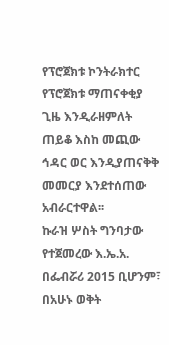የፕሮጀክቱ ኮንትራክተር የፕሮጀክቱ ማጠናቀቂያ ጊዜ እንዲራዘምለት ጠይቆ እስከ መጪው ኅዳር ወር እንዲያጠናቅቅ መመርያ እንደተሰጠው አብራርተዋል፡፡
ኩራዝ ሦስት ግንባታው የተጀመረው እ.ኤ.አ. በፌብሯሪ 2015 ቢሆንም፣ በአሁኑ ወቅት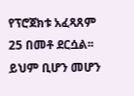የፕሮጀክቱ አፈጻጸም 25 በመቶ ደርሷል፡፡ ይህም ቢሆን መሆን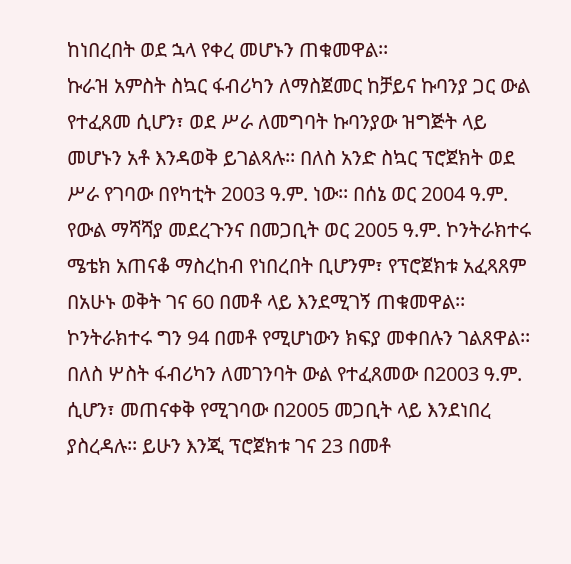ከነበረበት ወደ ኋላ የቀረ መሆኑን ጠቁመዋል፡፡
ኩራዝ አምስት ስኳር ፋብሪካን ለማስጀመር ከቻይና ኩባንያ ጋር ውል የተፈጸመ ሲሆን፣ ወደ ሥራ ለመግባት ኩባንያው ዝግጅት ላይ መሆኑን አቶ እንዳወቅ ይገልጻሉ፡፡ በለስ አንድ ስኳር ፕሮጀክት ወደ ሥራ የገባው በየካቲት 2003 ዓ.ም. ነው፡፡ በሰኔ ወር 2004 ዓ.ም. የውል ማሻሻያ መደረጉንና በመጋቢት ወር 2005 ዓ.ም. ኮንትራክተሩ ሜቴክ አጠናቆ ማስረከብ የነበረበት ቢሆንም፣ የፕሮጀክቱ አፈጻጸም በአሁኑ ወቅት ገና 60 በመቶ ላይ እንደሚገኝ ጠቁመዋል፡፡ ኮንትራክተሩ ግን 94 በመቶ የሚሆነውን ክፍያ መቀበሉን ገልጸዋል፡፡
በለስ ሦስት ፋብሪካን ለመገንባት ውል የተፈጸመው በ2003 ዓ.ም. ሲሆን፣ መጠናቀቅ የሚገባው በ2005 መጋቢት ላይ እንደነበረ ያስረዳሉ፡፡ ይሁን እንጂ ፕሮጀክቱ ገና 23 በመቶ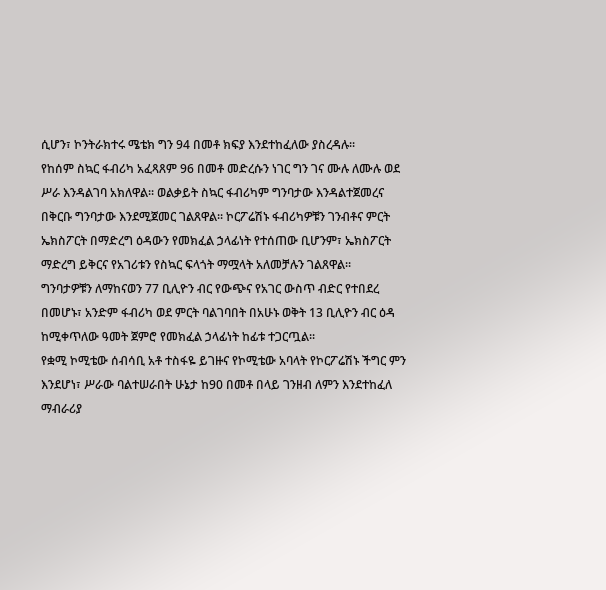ሲሆን፣ ኮንትራክተሩ ሜቴክ ግን 94 በመቶ ክፍያ እንደተከፈለው ያስረዳሉ፡፡
የከሰም ስኳር ፋብሪካ አፈጻጸም 96 በመቶ መድረሱን ነገር ግን ገና ሙሉ ለሙሉ ወደ ሥራ እንዳልገባ አክለዋል፡፡ ወልቃይት ስኳር ፋብሪካም ግንባታው እንዳልተጀመረና በቅርቡ ግንባታው እንደሚጀመር ገልጸዋል፡፡ ኮርፖሬሽኑ ፋብሪካዎቹን ገንብቶና ምርት ኤክስፖርት በማድረግ ዕዳውን የመክፈል ኃላፊነት የተሰጠው ቢሆንም፣ ኤክስፖርት ማድረግ ይቅርና የአገሪቱን የስኳር ፍላጎት ማሟላት አለመቻሉን ገልጸዋል፡፡
ግንባታዎቹን ለማከናወን 77 ቢሊዮን ብር የውጭና የአገር ውስጥ ብድር የተበደረ በመሆኑ፣ አንድም ፋብሪካ ወደ ምርት ባልገባበት በአሁኑ ወቅት 13 ቢሊዮን ብር ዕዳ ከሚቀጥለው ዓመት ጀምሮ የመክፈል ኃላፊነት ከፊቱ ተጋርጧል፡፡
የቋሚ ኮሚቴው ሰብሳቢ አቶ ተስፋዬ ይገዙና የኮሚቴው አባላት የኮርፖሬሽኑ ችግር ምን እንደሆነ፣ ሥራው ባልተሠራበት ሁኔታ ከ90 በመቶ በላይ ገንዘብ ለምን እንደተከፈለ ማብራሪያ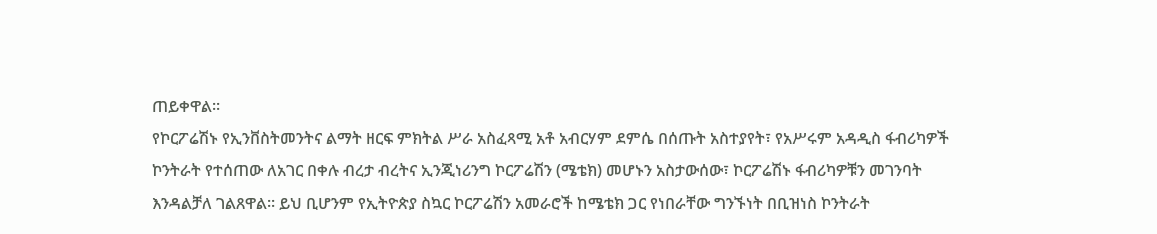ጠይቀዋል፡፡
የኮርፖሬሽኑ የኢንቨስትመንትና ልማት ዘርፍ ምክትል ሥራ አስፈጻሚ አቶ አብርሃም ደምሴ በሰጡት አስተያየት፣ የአሥሩም አዳዲስ ፋብሪካዎች ኮንትራት የተሰጠው ለአገር በቀሉ ብረታ ብረትና ኢንጂነሪንግ ኮርፖሬሽን (ሜቴክ) መሆኑን አስታውሰው፣ ኮርፖሬሽኑ ፋብሪካዎቹን መገንባት እንዳልቻለ ገልጸዋል፡፡ ይህ ቢሆንም የኢትዮጵያ ስኳር ኮርፖሬሽን አመራሮች ከሜቴክ ጋር የነበራቸው ግንኙነት በቢዝነስ ኮንትራት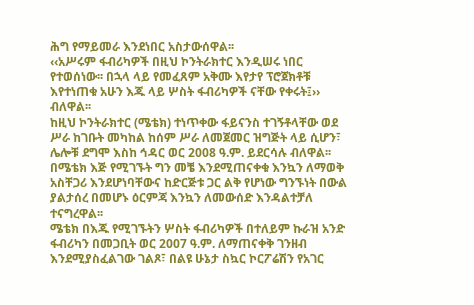ሕግ የማይመራ እንደነበር አስታውሰዋል፡፡
‹‹አሥሩም ፋብሪካዎች በዚህ ኮንትራክተር እንዲሠሩ ነበር የተወሰነው፡፡ በኋላ ላይ የመፈጸም አቅሙ እየታየ ፕሮጀክቶቹ እየተነጠቁ አሁን እጁ ላይ ሦስት ፋብሪካዎች ናቸው የቀሩት፤›› ብለዋል፡፡
ከዚህ ኮንትራክተር (ሜቴክ) ተነጥቀው ፋይናንስ ተገኝቶላቸው ወደ ሥራ ከገቡት መካከል ከሰም ሥራ ለመጀመር ዝግጅት ላይ ሲሆን፣ ሌሎቹ ደግሞ እስከ ኅዳር ወር 2008 ዓ.ም. ይደርሳሉ ብለዋል፡፡ በሜቴክ እጅ የሚገኙት ግን መቼ እንደሚጠናቀቁ እንኳን ለማወቅ አስቸጋሪ እንደሆነባቸውና ከድርጅቱ ጋር ልቅ የሆነው ግንኙነት በውል ያልታሰረ በመሆኑ ዕርምጃ እንኳን ለመውሰድ እንዳልተቻለ ተናግረዋል፡፡
ሜቴክ በእጁ የሚገኙትን ሦስት ፋብሪካዎች በተለይም ኩራዝ አንድ ፋብሪካን በመጋቢት ወር 2007 ዓ.ም. ለማጠናቀቅ ገንዘብ እንደሚያስፈልገው ገልጾ፣ በልዩ ሁኔታ ስኳር ኮርፖሬሽን የአገር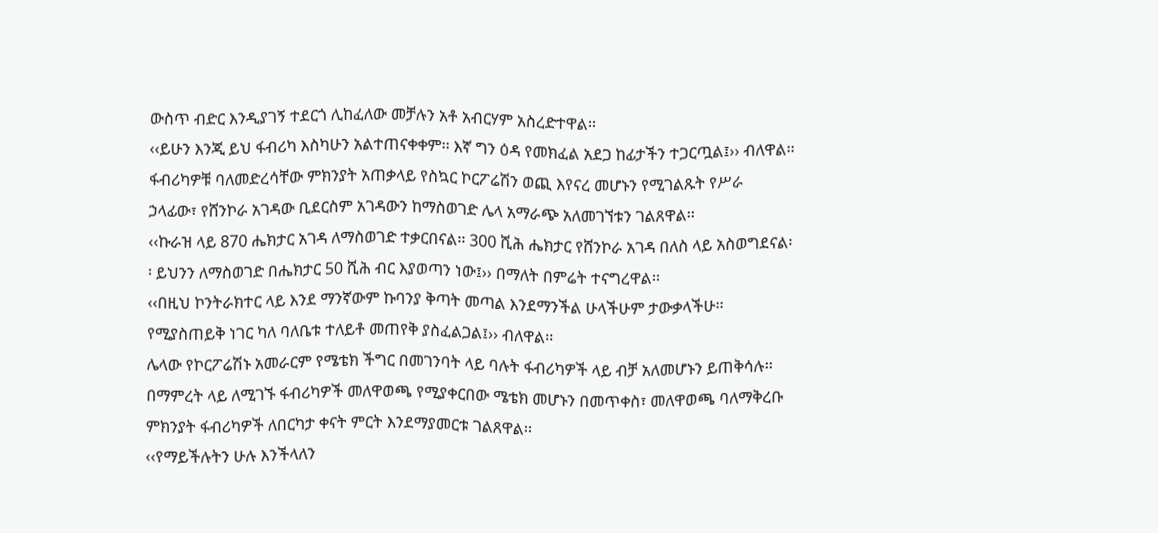ውስጥ ብድር እንዲያገኝ ተደርጎ ሊከፈለው መቻሉን አቶ አብርሃም አስረድተዋል፡፡
‹‹ይሁን እንጂ ይህ ፋብሪካ እስካሁን አልተጠናቀቀም፡፡ እኛ ግን ዕዳ የመክፈል አደጋ ከፊታችን ተጋርጧል፤›› ብለዋል፡፡ ፋብሪካዎቹ ባለመድረሳቸው ምክንያት አጠቃላይ የስኳር ኮርፖሬሽን ወጪ እየናረ መሆኑን የሚገልጹት የሥራ ኃላፊው፣ የሸንኮራ አገዳው ቢደርስም አገዳውን ከማስወገድ ሌላ አማራጭ አለመገኘቱን ገልጸዋል፡፡
‹‹ኩራዝ ላይ 870 ሔክታር አገዳ ለማስወገድ ተቃርበናል፡፡ 300 ሺሕ ሔክታር የሸንኮራ አገዳ በለስ ላይ አስወግደናል፡፡ ይህንን ለማስወገድ በሔክታር 50 ሺሕ ብር እያወጣን ነው፤›› በማለት በምሬት ተናግረዋል፡፡
‹‹በዚህ ኮንትራክተር ላይ እንደ ማንኛውም ኩባንያ ቅጣት መጣል እንደማንችል ሁላችሁም ታውቃላችሁ፡፡ የሚያስጠይቅ ነገር ካለ ባለቤቱ ተለይቶ መጠየቅ ያስፈልጋል፤›› ብለዋል፡፡
ሌላው የኮርፖሬሽኑ አመራርም የሜቴክ ችግር በመገንባት ላይ ባሉት ፋብሪካዎች ላይ ብቻ አለመሆኑን ይጠቅሳሉ፡፡ በማምረት ላይ ለሚገኙ ፋብሪካዎች መለዋወጫ የሚያቀርበው ሜቴክ መሆኑን በመጥቀስ፣ መለዋወጫ ባለማቅረቡ ምክንያት ፋብሪካዎች ለበርካታ ቀናት ምርት እንደማያመርቱ ገልጸዋል፡፡
‹‹የማይችሉትን ሁሉ እንችላለን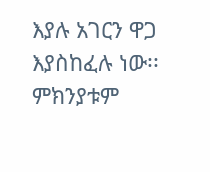እያሉ አገርን ዋጋ እያስከፈሉ ነው፡፡ ምክንያቱም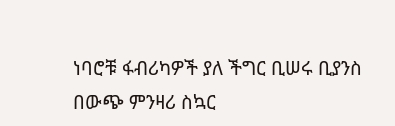ነባሮቹ ፋብሪካዎች ያለ ችግር ቢሠሩ ቢያንስ በውጭ ምንዛሪ ስኳር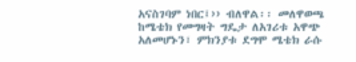አናስገባም ነበር፤›› ብለዋል፡፡ መለዋወጫ ከሜቴክ የመግዛት ግዴታ ለአገሪቱ አዋጭ አለመሆኑን፣ ምክንያቱ ደግሞ ሜቴክ ራሱ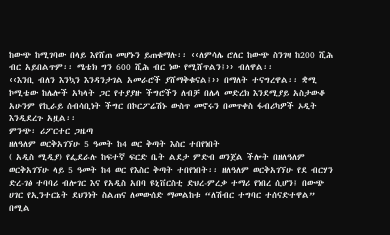ከውጭ ከሚገባው በላይ እየሸጠ መሆኑን ይጠቁማሉ፡፡ ‹‹ለምሳሌ ሮለር ከውጭ ስንገዛ ከ200 ሺሕ ብር አይበልጥም፡፡ ሜቴክ ግን 600 ሺሕ ብር ነው የሚሸጥልን፤›› ብለዋል፡፡
‹‹እንቢ ብለን እንኳን እንዳንታገል አመራሮች ያሸማቅቁናል፤›› በማለት ተናግረዋል፡፡ ቋሚ ኮሚቴው ከሌሎች አካላት ጋር የተያያዙ ችግሮችን ለብቻ በሌላ መድረክ እንደሚያይ አስታውቆ አሁንም የኪራይ ሰብሳቢነት ችግር በኮርፖሬሽኑ ውስጥ መኖሩን በመጥቀስ ፋብሪካዎች ኦዲት እንዲደረጉ አዟል፡፡
ምንጭ፡ ሪፖርተር ጋዜጣ
ዘለዓለም ወርቅአገኘሁ 5 ዓመት ከ4 ወር ቅጣት እስር ተበየነበት
( አዲስ ሚዲያ) የፌደራሉ ከፍተኛ ፍርድ ቤት ልደታ ምድብ ወንጀል ችሎት በዘለዓለም ወርቅአገኘሁ ላይ 5 ዓመት ከ4 ወር የእስር ቅጣት ተበየነበት፡፡ ዘለዓለም ወርቅአገኘሁ የደ ብርሃን ድረ-ገፅ ተባባሪ ብሎገር እና የአዲስ አበባ ዩኒቨርስቲ ድህረ-ምረቃ ተማሪ የነበረ ሲሆን፤ በውጭ ሀገር የኢንተርኔት ደህንነት ስልጠና ለመውሰድ ማመልከቱ “ለሽብር ተግባር ተሰናድተዋል” በሚል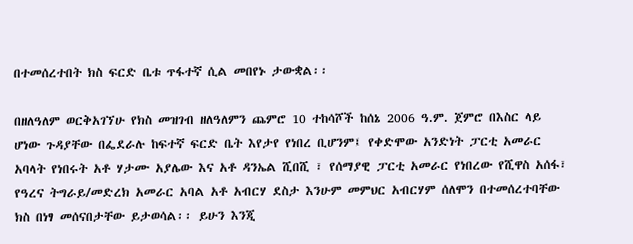በተመሰረተበት ክስ ፍርድ ቤቱ ጥፋተኛ ሲል መበየኑ ታውቋል፡፡

በዘለዓለም ወርቅአገኘሁ የክስ መዝገብ ዘለዓለምን ጨምሮ 10 ተከሳሾች ከሰኔ 2006 ዓ.ም. ጀምሮ በእስር ላይ ሆነው ጉዳያቸው በፌደራሉ ከፍተኛ ፍርድ ቤት እየታየ የነበረ ቢሆንም፤ የቀድሞው አንድነት ፓርቲ አመራር አባላት የነበሩት አቶ ሃታሙ አያሌው እና አቶ ዳንኤል ሺበሺ ፣ የሰማያዊ ፓርቲ አመራር የነበረው የሺዋስ አሰፋ፣ የዓረና ትግራይ/መድረክ አመራር አባል አቶ አብርሃ ደስታ እንሁም መምህር አብርሃም ሰለሞን በተመሰረተባቸው ክስ በነፃ መሰናበታቸው ይታወሳል፡፡ ይሁን እንጂ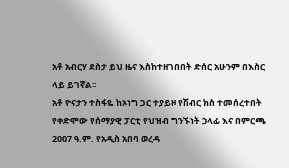አቶ አብርሃ ደስታ ይህ ዜና እስከተዘገበበት ድሰር አሁንም በእስር ላይ ይገኛል፡፡
አቶ ዮናታን ተስፋዬ ከኦነግ ጋር ተያይዞ የሽብር ክስ ተመሰረተበት
የቀድሞው የሰማያዊ ፓርቲ የህዝብ ግንኙነት ኃላፊ እና በምርጫ 2007 ዓ.ም. የአዲስ አበባ ወረዳ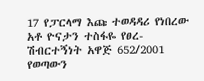17 የፓርላማ እጩ ተወዳዳሪ የነበረው አቶ ዮናታን ተስፋዬ የፀረ-ሽብርተኝነት አዋጅ 652/2001 የወጣውን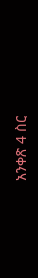አንቀጽ 4 ስር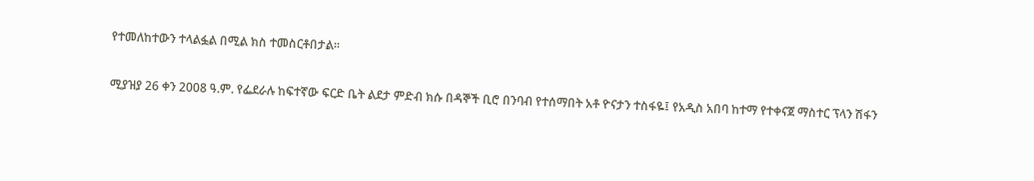የተመለከተውን ተላልፏል በሚል ክስ ተመስርቶበታል፡፡

ሚያዝያ 26 ቀን 2008 ዓ.ም. የፌደራሉ ከፍተኛው ፍርድ ቤት ልደታ ምድብ ክሱ በዳኞች ቢሮ በንባብ የተሰማበት አቶ ዮናታን ተስፋዬ፤ የአዲስ አበባ ከተማ የተቀናጀ ማስተር ፕላን ሽፋን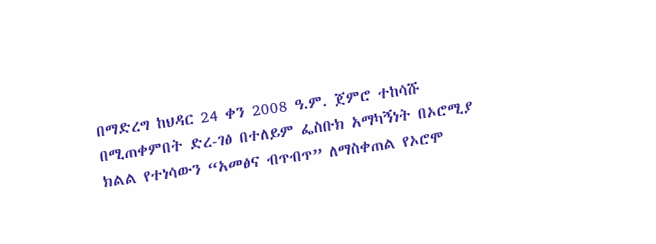በማድረግ ከህዳር 24 ቀን 2008 ዓ.ም. ጀምሮ ተከሳሹ በሚጠቀምበት ድረ-ገፅ በተለይም ፌስቡክ አማካኝነት በኦሮሚያ ክልል የተነሳውን “አመፅና ብጥብጥ” ለማስቀጠል የኦሮሞ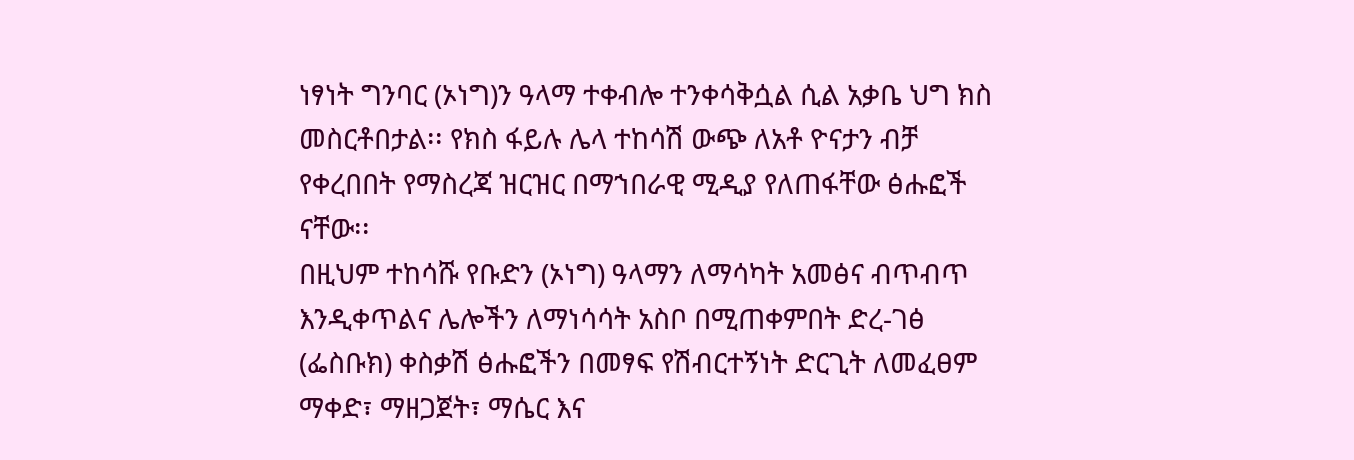ነፃነት ግንባር (ኦነግ)ን ዓላማ ተቀብሎ ተንቀሳቅሷል ሲል አቃቤ ህግ ክስ መስርቶበታል፡፡ የክስ ፋይሉ ሌላ ተከሳሽ ውጭ ለአቶ ዮናታን ብቻ የቀረበበት የማስረጃ ዝርዝር በማኀበራዊ ሚዲያ የለጠፋቸው ፅሑፎች ናቸው፡፡
በዚህም ተከሳሹ የቡድን (ኦነግ) ዓላማን ለማሳካት አመፅና ብጥብጥ እንዲቀጥልና ሌሎችን ለማነሳሳት አስቦ በሚጠቀምበት ድረ-ገፅ (ፌስቡክ) ቀስቃሽ ፅሑፎችን በመፃፍ የሽብርተኝነት ድርጊት ለመፈፀም ማቀድ፣ ማዘጋጀት፣ ማሴር እና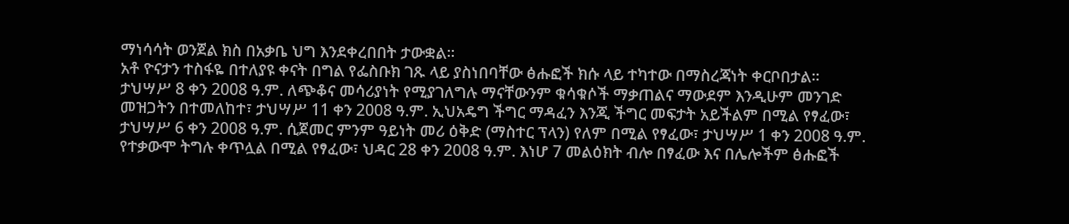ማነሳሳት ወንጀል ክስ በአቃቤ ህግ እንደቀረበበት ታውቋል፡፡
አቶ ዮናታን ተስፋዬ በተለያዩ ቀናት በግል የፌስቡክ ገጹ ላይ ያስነበባቸው ፅሑፎች ክሱ ላይ ተካተው በማስረጃነት ቀርቦበታል፡፡
ታህሣሥ 8 ቀን 2008 ዓ.ም. ለጭቆና መሳሪያነት የሚያገለግሉ ማናቸውንም ቁሳቁሶች ማቃጠልና ማውደም እንዲሁም መንገድ መዝጋትን በተመለከተ፣ ታህሣሥ 11 ቀን 2008 ዓ.ም. ኢህአዴግ ችግር ማዳፈን እንጂ ችግር መፍታት አይችልም በሚል የፃፈው፣ ታህሣሥ 6 ቀን 2008 ዓ.ም. ሲጀመር ምንም ዓይነት መሪ ዕቅድ (ማስተር ፕላን) የለም በሚል የፃፈው፣ ታህሣሥ 1 ቀን 2008 ዓ.ም. የተቃውሞ ትግሉ ቀጥሏል በሚል የፃፈው፣ ህዳር 28 ቀን 2008 ዓ.ም. እነሆ 7 መልዕክት ብሎ በፃፈው እና በሌሎችም ፅሑፎች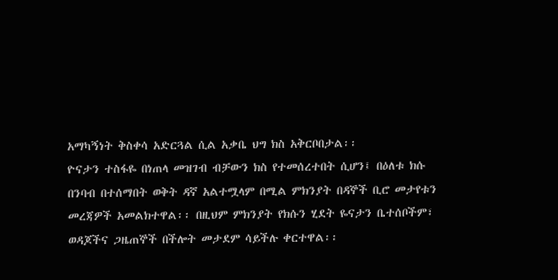አማካኝነት ቅስቀሳ አድርጓል ሲል አቃቤ ህግ ክስ አቅርቦበታል፡፡
ዮናታን ተስፋዬ በነጠላ መዝገብ ብቻውን ክስ የተመሰረተበት ሲሆን፤ በዕለቱ ክሱ በንባብ በተሰማበት ወቅት ዳኛ አልተሟላም በሚል ምክንያት በዳኞች ቢሮ መታየቱን መረጃዎች አመልክተዋል፡፡ በዚህም ምክንያት የክሱን ሂደት ዬናታን ቤተሰቦችም፣ ወዳጆችና ጋዜጠኞች በችሎት መታደም ሳይችሉ ቀርተዋል፡፡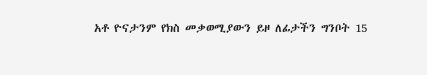አቶ ዮናታንም የክስ መቃወሚያውን ይዞ ለፊታችን ግንቦት 15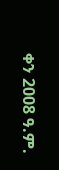ቀን 2008 ዓ.ም.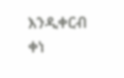እንዲቀርብ ቀነ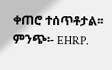ቀጠሮ ተሰጥቶታል፡፡
ምንጭ፡- EHRP.